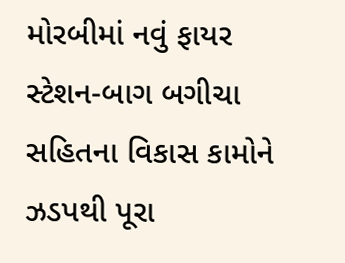મોરબીમાં નવું ફાયર સ્ટેશન-બાગ બગીચા સહિતના વિકાસ કામોને ઝડપથી પૂરા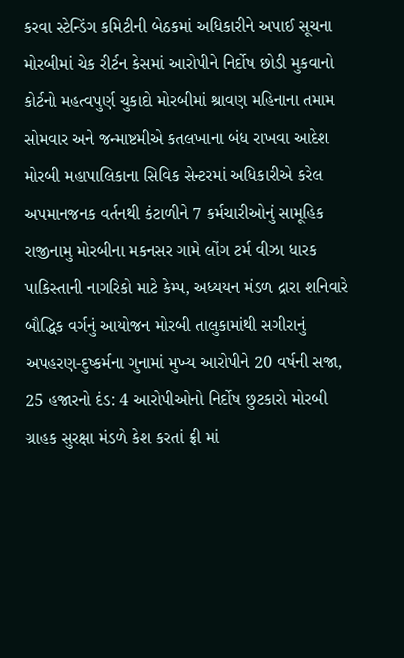કરવા સ્ટેન્ડિંગ કમિટીની બેઠકમાં અધિકારીને અપાઈ સૂચના મોરબીમાં ચેક રીર્ટન કેસમાં આરોપીને નિર્દોષ છોડી મુકવાનો કોર્ટનો મહત્વપુર્ણ ચુકાદો મોરબીમાં શ્રાવણ મહિનાના તમામ સોમવાર અને જન્માષ્ટમીએ કતલખાના બંધ રાખવા આદેશ મોરબી મહાપાલિકાના સિવિક સેન્ટરમાં અધિકારીએ કરેલ અપમાનજનક વર્તનથી કંટાળીને 7 કર્મચારીઓનું સામૂહિક રાજીનામુ મોરબીના મકનસર ગામે લોંગ ટર્મ વીઝા ધારક પાકિસ્તાની નાગરિકો માટે કેમ્પ, અધ્યયન મંડળ દ્રારા શનિવારે બૌદ્ધિક વર્ગનું આયોજન મોરબી તાલુકામાંથી સગીરાનું અપહરણ-દુષ્કર્મના ગુનામાં મુખ્ય આરોપીને 20 વર્ષની સજા, 25 હજારનો દંડ: 4 આરોપીઓનો નિર્દોષ છુટકારો મોરબી ગ્રાહક સુરક્ષા મંડળે કેશ કરતાં ફ્રી માં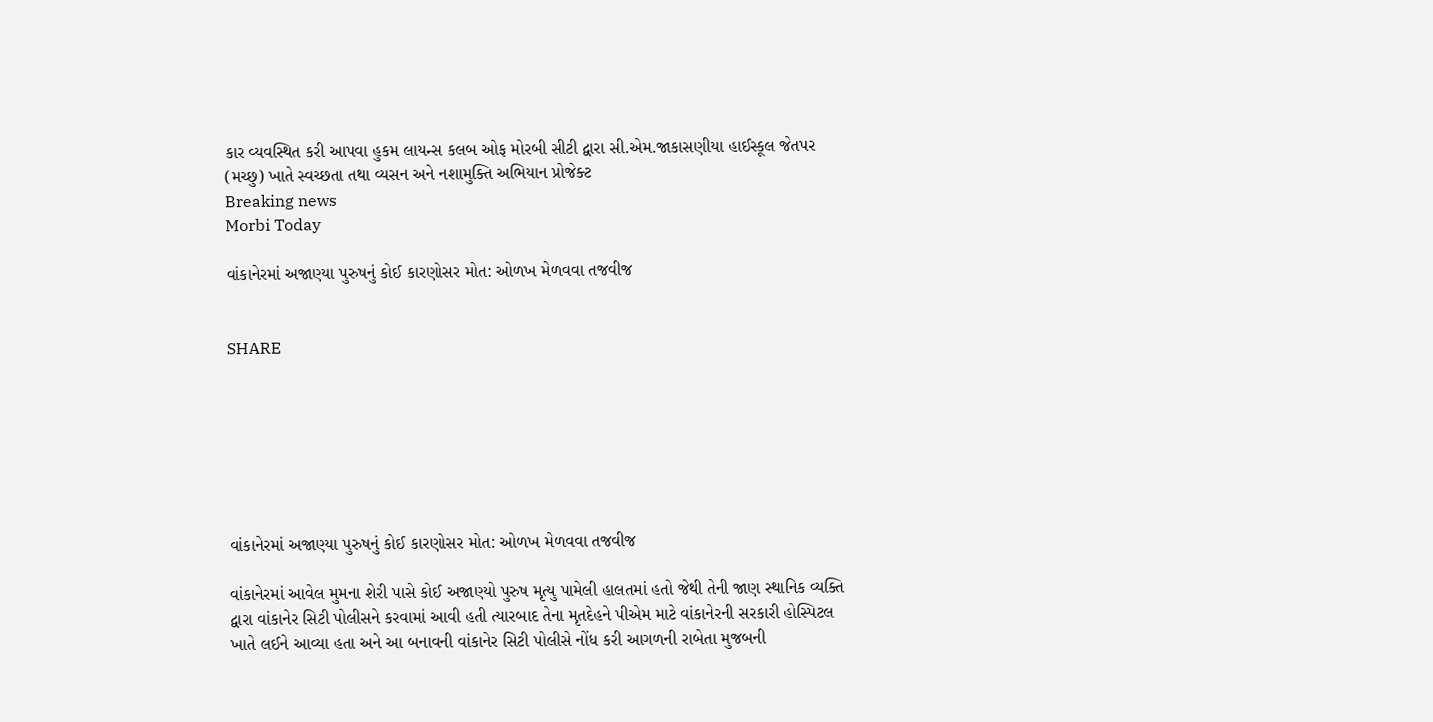કાર વ્યવસ્થિત કરી આપવા હુકમ લાયન્સ કલબ ઓફ મોરબી સીટી દ્વારા સી.એમ.જાકાસણીયા હાઈસ્કૂલ જેતપર (મચ્છુ) ખાતે સ્વચ્છતા તથા વ્યસન અને નશામુક્તિ અભિયાન પ્રોજેક્ટ
Breaking news
Morbi Today

વાંકાનેરમાં અજાણ્યા પુરુષનું કોઈ કારણોસર મોત: ઓળખ મેળવવા તજવીજ


SHARE







વાંકાનેરમાં અજાણ્યા પુરુષનું કોઈ કારણોસર મોત: ઓળખ મેળવવા તજવીજ

વાંકાનેરમાં આવેલ મુમના શેરી પાસે કોઈ અજાણ્યો પુરુષ મૃત્યુ પામેલી હાલતમાં હતો જેથી તેની જાણ સ્થાનિક વ્યક્તિ દ્વારા વાંકાનેર સિટી પોલીસને કરવામાં આવી હતી ત્યારબાદ તેના મૃતદેહને પીએમ માટે વાંકાનેરની સરકારી હોસ્પિટલ ખાતે લઈને આવ્યા હતા અને આ બનાવની વાંકાનેર સિટી પોલીસે નોંધ કરી આગળની રાબેતા મુજબની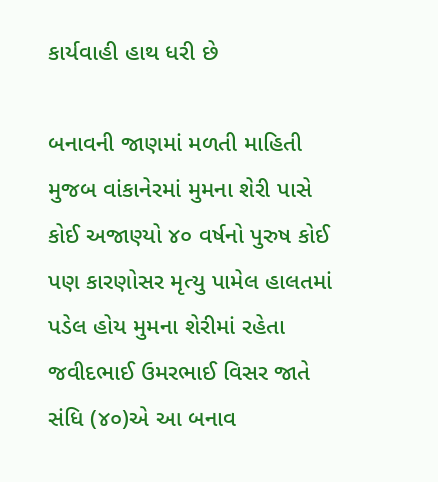કાર્યવાહી હાથ ધરી છે

બનાવની જાણમાં મળતી માહિતી મુજબ વાંકાનેરમાં મુમના શેરી પાસે કોઈ અજાણ્યો ૪૦ વર્ષનો પુરુષ કોઈ પણ કારણોસર મૃત્યુ પામેલ હાલતમાં પડેલ હોય મુમના શેરીમાં રહેતા જવીદભાઈ ઉમરભાઈ વિસર જાતે સંધિ (૪૦)એ આ બનાવ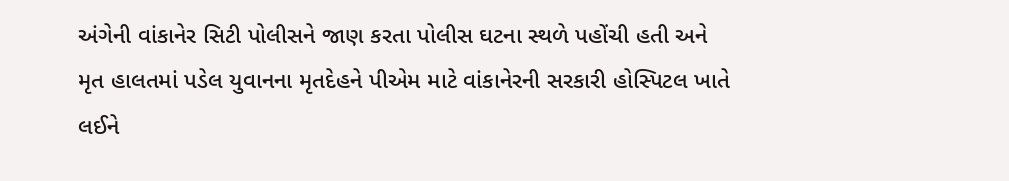અંગેની વાંકાનેર સિટી પોલીસને જાણ કરતા પોલીસ ઘટના સ્થળે પહોંચી હતી અને મૃત હાલતમાં પડેલ યુવાનના મૃતદેહને પીએમ માટે વાંકાનેરની સરકારી હોસ્પિટલ ખાતે લઈને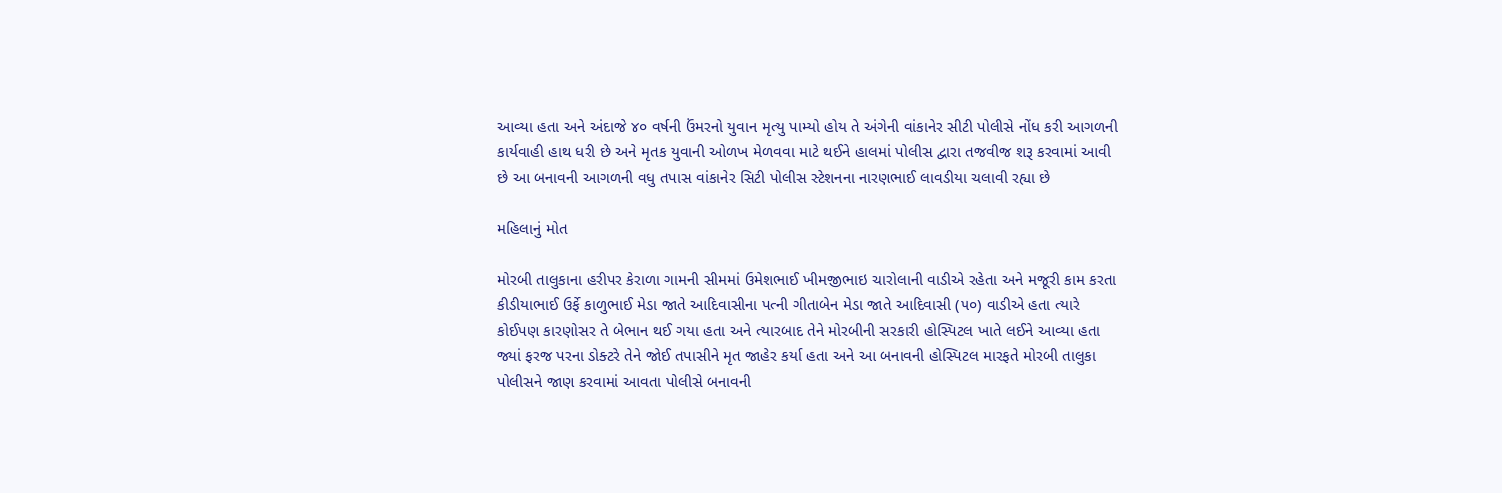આવ્યા હતા અને અંદાજે ૪૦ વર્ષની ઉંમરનો યુવાન મૃત્યુ પામ્યો હોય તે અંગેની વાંકાનેર સીટી પોલીસે નોંધ કરી આગળની કાર્યવાહી હાથ ધરી છે અને મૃતક યુવાની ઓળખ મેળવવા માટે થઈને હાલમાં પોલીસ દ્વારા તજવીજ શરૂ કરવામાં આવી છે આ બનાવની આગળની વધુ તપાસ વાંકાનેર સિટી પોલીસ સ્ટેશનના નારણભાઈ લાવડીયા ચલાવી રહ્યા છે

મહિલાનું મોત

મોરબી તાલુકાના હરીપર કેરાળા ગામની સીમમાં ઉમેશભાઈ ખીમજીભાઇ ચારોલાની વાડીએ રહેતા અને મજૂરી કામ કરતા કીડીયાભાઈ ઉર્ફે કાળુભાઈ મેડા જાતે આદિવાસીના પત્ની ગીતાબેન મેડા જાતે આદિવાસી (૫૦) વાડીએ હતા ત્યારે કોઈપણ કારણોસર તે બેભાન થઈ ગયા હતા અને ત્યારબાદ તેને મોરબીની સરકારી હોસ્પિટલ ખાતે લઈને આવ્યા હતા જ્યાં ફરજ પરના ડોક્ટરે તેને જોઈ તપાસીને મૃત જાહેર કર્યા હતા અને આ બનાવની હોસ્પિટલ મારફતે મોરબી તાલુકા પોલીસને જાણ કરવામાં આવતા પોલીસે બનાવની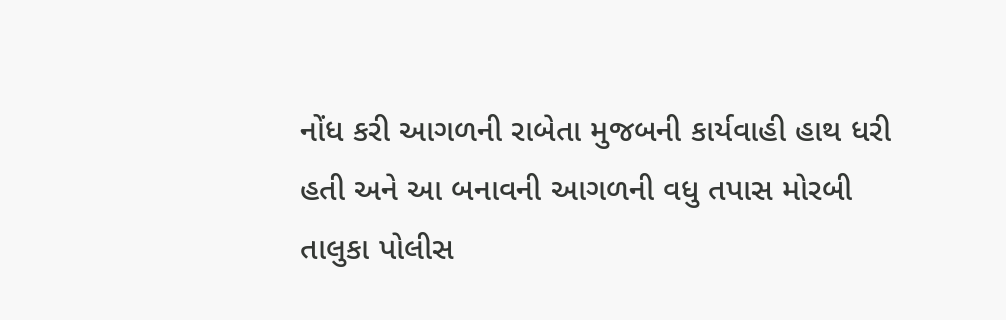નોંધ કરી આગળની રાબેતા મુજબની કાર્યવાહી હાથ ધરી હતી અને આ બનાવની આગળની વધુ તપાસ મોરબી તાલુકા પોલીસ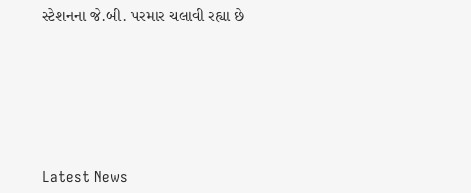સ્ટેશનના જે.બી. પરમાર ચલાવી રહ્યા છે






Latest News